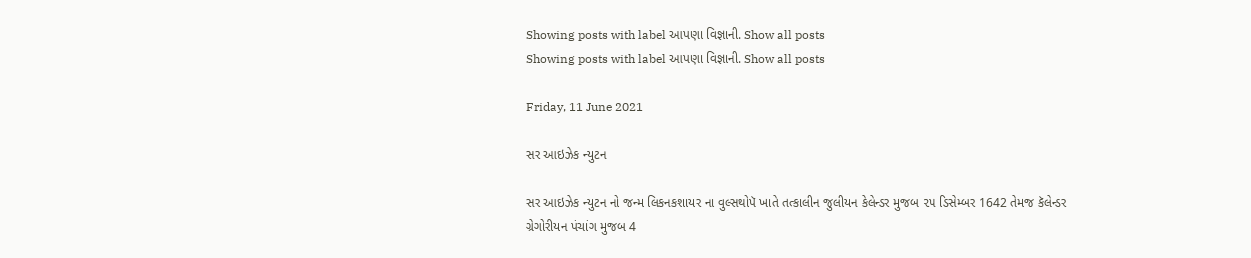Showing posts with label આપણા વિજ્ઞાની. Show all posts
Showing posts with label આપણા વિજ્ઞાની. Show all posts

Friday, 11 June 2021

સર આઇઝેક ન્યુટન

સર આઇઝેક ન્યુટન નો જન્મ લિકનકશાયર ના વુલ્સથોપૅ ખાતે તત્કાલીન જુલીયન કેલેન્ડર મુજબ ૨૫ ડિસેમ્બર 1642 તેમજ કૅલેન્ડર ગ્રેગોરીયન પંચાંગ મુજબ 4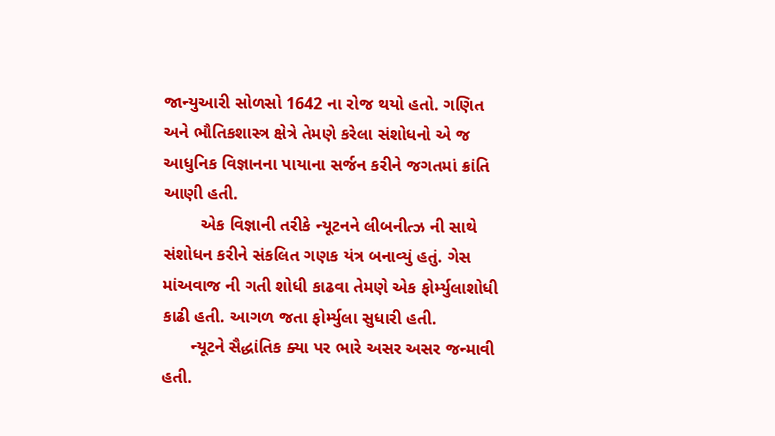જાન્યુઆરી સોળસો 1642 ના રોજ થયો હતો. ગણિત અને ભૌતિકશાસ્ત્ર ક્ષેત્રે તેમણે કરેલા સંશોધનો એ જ આધુનિક વિજ્ઞાનના પાયાના સર્જન કરીને જગતમાં ક્રાંતિ આણી હતી.
        એક વિજ્ઞાની તરીકે ન્યૂટનને લીબનીત્ઝ ની સાથે સંશોધન કરીને સંકલિત ગણક યંત્ર બનાવ્યું હતું. ગેસ માંઅવાજ ની ગતી શોધી કાઢવા તેમણે એક ફોર્મ્યુલાશોધી કાઢી હતી. આગળ જતા ફોર્મ્યુલા સુધારી હતી.
      ન્યૂટને સૈદ્ધાંતિક ક્યા પર ભારે અસર અસર જન્માવી હતી.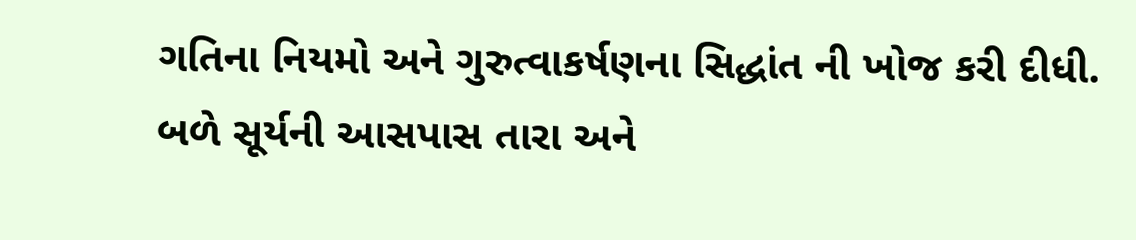ગતિના નિયમો અને ગુરુત્વાકર્ષણના સિદ્ધાંત ની ખોજ કરી દીધી. બળે સૂર્યની આસપાસ તારા અને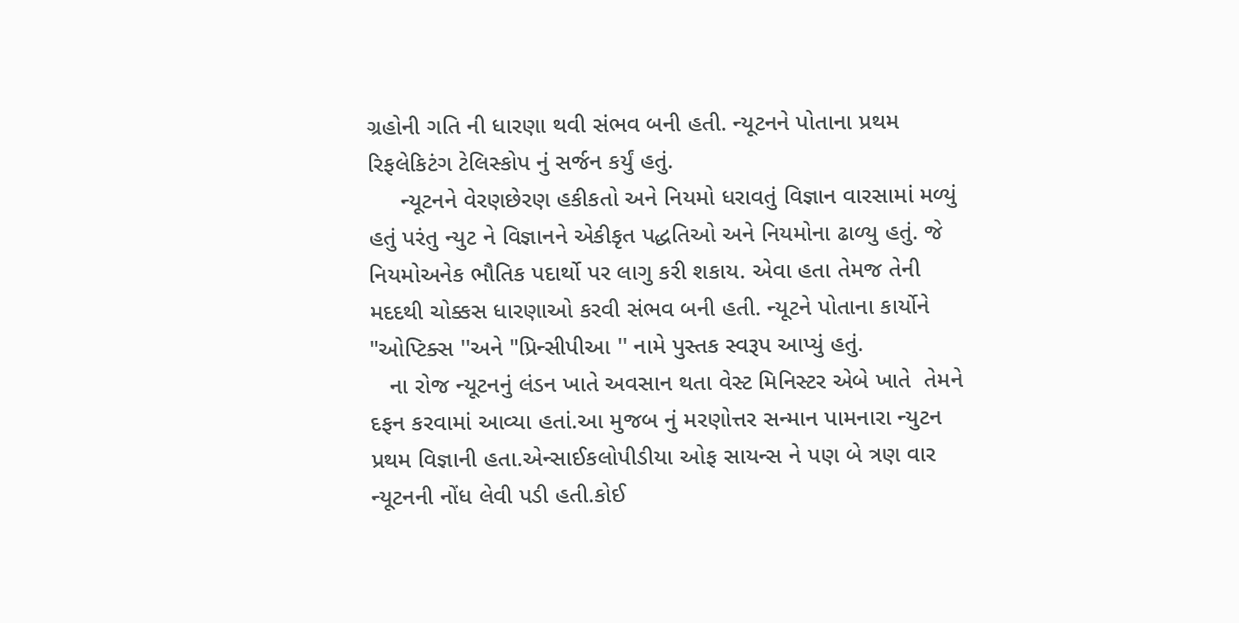ગ્રહોની ગતિ ની ધારણા થવી સંભવ બની હતી. ન્યૂટનને પોતાના પ્રથમ રિફલેકિટંગ ટેલિસ્કોપ નું સર્જન કર્યું હતું.
     ન્યૂટનને વેરણછેરણ હકીકતો અને નિયમો ધરાવતું વિજ્ઞાન વારસામાં મળ્યું હતું પરંતુ ન્યુટ ને વિજ્ઞાનને એકીકૃત પદ્ધતિઓ અને નિયમોના ઢાળ્યુ હતું. જે નિયમોઅનેક ભૌતિક પદાર્થો પર લાગુ કરી શકાય. એવા હતા તેમજ તેની મદદથી ચોક્કસ ધારણાઓ કરવી સંભવ બની હતી. ન્યૂટને પોતાના કાર્યોને "ઓપ્ટિક્સ ''અને "પ્રિન્સીપીઆ '' નામે પુસ્તક સ્વરૂપ આપ્યું હતું.
   ના રોજ ન્યૂટનનું લંડન ખાતે અવસાન થતા વેસ્ટ મિનિસ્ટર એબે ખાતે  તેમને દફન કરવામાં આવ્યા હતાં.આ મુજબ નું મરણોત્તર સન્માન પામનારા ન્યુટન પ્રથમ વિજ્ઞાની હતા.એન્સાઈકલોપીડીયા ઓફ સાયન્સ ને પણ બે ત્રણ વાર ન્યૂટનની નોંધ લેવી પડી હતી.કોઈ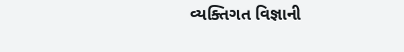વ્યક્તિગત વિજ્ઞાની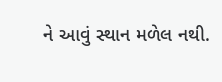ને આવું સ્થાન મળેલ નથી.